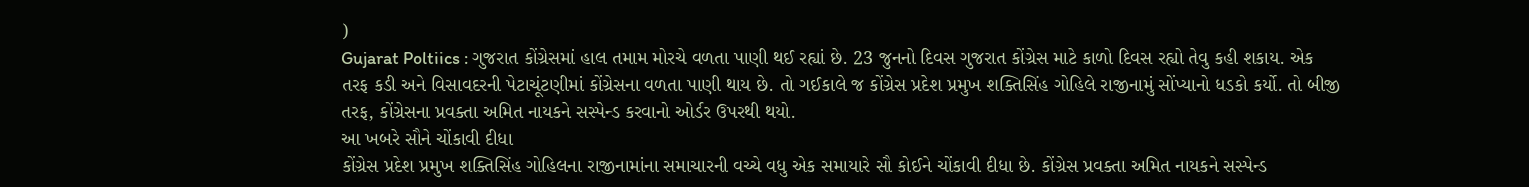)
Gujarat Poltiics : ગુજરાત કોંગ્રેસમાં હાલ તમામ મોરચે વળતા પાણી થઈ રહ્યાં છે. 23 જુનનો દિવસ ગુજરાત કોંગ્રેસ માટે કાળો દિવસ રહ્યો તેવુ કહી શકાય. એક તરફ કડી અને વિસાવદરની પેટાચૂંટણીમાં કોંગ્રેસના વળતા પાણી થાય છે. તો ગઈકાલે જ કોંગ્રેસ પ્રદેશ પ્રમુખ શક્તિસિંહ ગોહિલે રાજીનામું સોંપ્યાનો ધડકો કર્યો. તો બીજી તરફ, કોંગ્રેસના પ્રવક્તા અમિત નાયકને સસ્પેન્ડ કરવાનો ઓર્ડર ઉપરથી થયો.
આ ખબરે સૌને ચોંકાવી દીધા
કોંગ્રેસ પ્રદેશ પ્રમુખ શક્તિસિંહ ગોહિલના રાજીનામાંના સમાચારની વચ્ચે વધુ એક સમાયારે સૌ કોઈને ચોંકાવી દીધા છે. કોંગ્રેસ પ્રવક્તા અમિત નાયકને સસ્પેન્ડ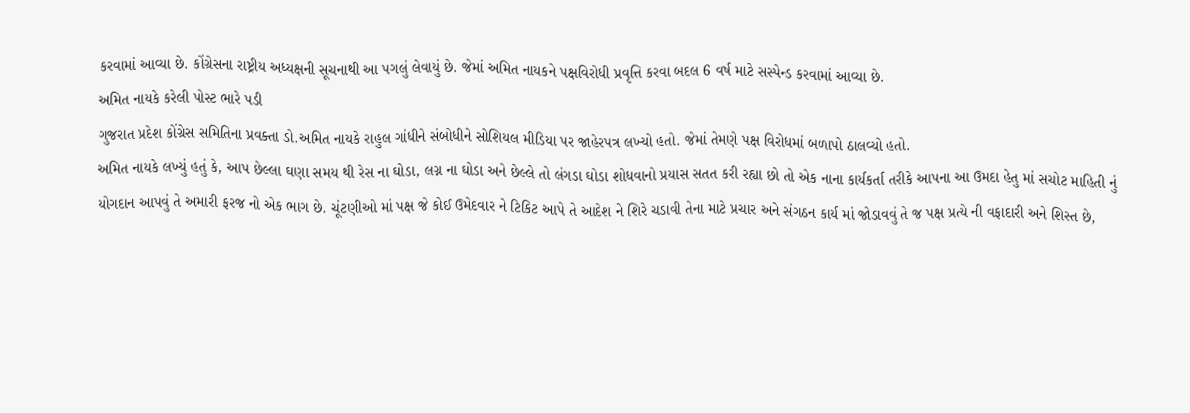કરવામાં આવ્યા છે. કોંગ્રેસના રાષ્ટ્રીય અધ્યક્ષની સૂચનાથી આ પગલું લેવાયું છે. જેમાં અમિત નાયકને પક્ષવિરોધી પ્રવૃત્તિ કરવા બદલ 6 વર્ષ માટે સસ્પેન્ડ કરવામાં આવ્યા છે.
અમિત નાયકે કરેલી પોસ્ટ ભારે પડી
ગુજરાત પ્રદેશ કોંગ્રેસ સમિતિના પ્રવક્તા ડો.અમિત નાયકે રાહુલ ગાંધીને સંબોધીને સોશિયલ મીડિયા પર જાહેરપત્ર લખ્યો હતો. જેમાં તેમણે પક્ષ વિરોધમાં બળાપો ઠાલવ્યો હતો.
અમિત નાયકે લખ્યું હતું કે, આપ છેલ્લા ઘણા સમય થી રેસ ના ઘોડા, લગ્ન ના ઘોડા અને છેલ્લે તો લંગડા ઘોડા શોધવાનો પ્રયાસ સતત કરી રહ્યા છો તો એક નાના કાર્યકર્તા તરીકે આપના આ ઉમદા હેતુ માં સચોટ માહિતી નું યોગદાન આપવું તે અમારી ફરજ નો એક ભાગ છે. ચૂંટણીઓ માં પક્ષ જે કોઈ ઉમેદવાર ને ટિકિટ આપે તે આદેશ ને શિરે ચડાવી તેના માટે પ્રચાર અને સંગઠન કાર્ય માં જોડાવવું તે જ પક્ષ પ્રત્યે ની વફાદારી અને શિસ્ત છે,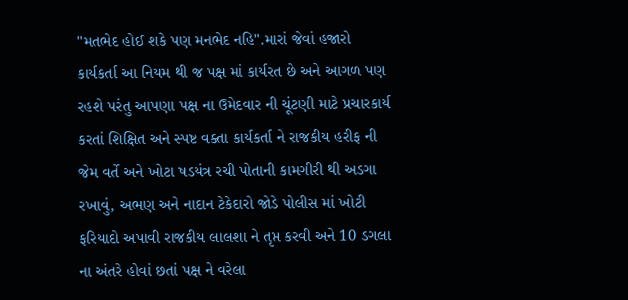"મતભેદ હોઈ શકે પણ મનભેદ નહિ".મારાં જેવાં હજારો કાર્યકર્તા આ નિયમ થી જ પક્ષ માં કાર્યરત છે અને આગળ પણ રહશે પરંતુ આપણા પક્ષ ના ઉમેદવાર ની ચૂંટણી માટે પ્રચારકાર્ય કરતાં શિક્ષિત અને સ્પષ્ટ વક્તા કાર્યકર્તા ને રાજકીય હરીફ ની જેમ વર્તે અને ખોટા ષડયંત્ર રચી પોતાની કામગીરી થી અડગા રખાવું, અભણ અને નાદાન ટેકેદારો જોડે પોલીસ માં ખોટી ફરિયાદો અપાવી રાજકીય લાલશા ને તૃપ્ત કરવી અને 10 ડગલા ના અંતરે હોવાં છતાં પક્ષ ને વરેલા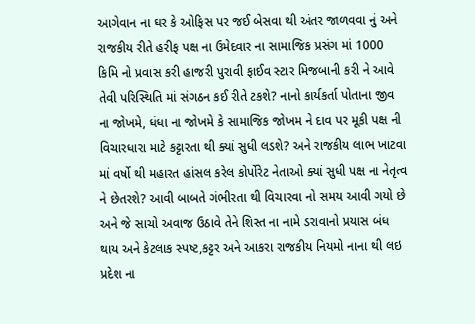આગેવાન ના ઘર કે ઓફિસ પર જઈ બેસવા થી અંતર જાળવવા નું અને રાજકીય રીતે હરીફ પક્ષ ના ઉમેદવાર ના સામાજિક પ્રસંગ માં 1000 કિમિ નો પ્રવાસ કરી હાજરી પુરાવી ફાઈવ સ્ટાર મિજબાની કરી ને આવે તેવી પરિસ્થિતિ માં સંગઠન કઈ રીતે ટકશે? નાનો કાર્યકર્તા પોતાના જીવ ના જોખમે, ધંધા ના જોખમે કે સામાજિક જોખમ ને દાવ પર મૂકી પક્ષ ની વિચારધારા માટે કટ્ટારતા થી ક્યાં સુધી લડશે? અને રાજકીય લાભ ખાટવા માં વર્ષો થી મહારત હાંસલ કરેલ કોર્પોરેટ નેતાઓ ક્યાં સુધી પક્ષ ના નેતૃત્વ ને છેતરશે? આવી બાબતે ગંભીરતા થી વિચારવા નો સમય આવી ગયો છે અને જે સાચો અવાજ ઉઠાવે તેને શિસ્ત ના નામે ડરાવાનો પ્રયાસ બંધ થાય અને કેટલાક સ્પષ્ટ,કટ્ટર અને આકરા રાજકીય નિયમો નાના થી લઇ પ્રદેશ ના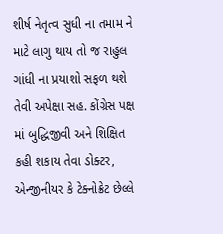શીર્ષ નેતૃત્વ સુધી ના તમામ ને માટે લાગુ થાય તો જ રાહુલ ગાંધી ના પ્રયાશો સફળ થશે તેવી અપેક્ષા સહ. કોંગ્રેસ પક્ષ માં બુદ્ધિજીવી અને શિક્ષિત કહી શકાય તેવા ડોક્ટર, એન્જીનીયર કે ટેક્નોક્રેટ છેલ્લે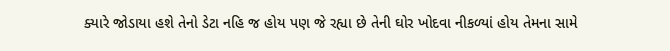ક્યારે જોડાયા હશે તેનો ડેટા નહિ જ હોય પણ જે રહ્યા છે તેની ઘોર ખોદવા નીકળ્યાં હોય તેમના સામે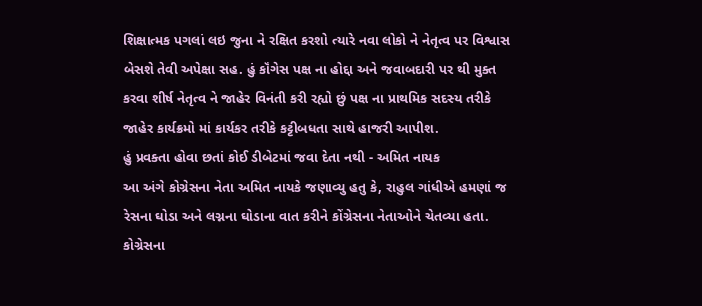શિક્ષાત્મક પગલાં લઇ જુના ને રક્ષિત કરશો ત્યારે નવા લોકો ને નેતૃત્વ પર વિશ્વાસ બેસશે તેવી અપેક્ષા સહ. હું કૉંગેસ પક્ષ ના હોદ્દા અને જવાબદારી પર થી મુક્ત કરવા શીર્ષ નેતૃત્વ ને જાહેર વિનંતી કરી રહ્યો છું પક્ષ ના પ્રાથમિક સદસ્ય તરીકે જાહેર કાર્યક્રમો માં કાર્યકર તરીકે કટ્ટીબધતા સાથે હાજરી આપીશ.
હું પ્રવક્તા હોવા છતાં કોઈ ડીબેટમાં જવા દેતા નથી - અમિત નાયક
આ અંગે કોગ્રેસના નેતા અમિત નાયકે જણાવ્યુ હતુ કે, રાહુલ ગાંધીએ હમણાં જ રેસના ઘોડા અને લગ્નના ઘોડાના વાત કરીને કોંગ્રેસના નેતાઓને ચેતવ્યા હતા. કોગ્રેસના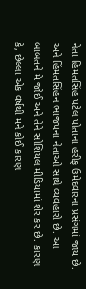નેતા હિમતસિંહ પટેલ પોતાના હરીફ ઉમેદવારના પ્રસંગમાં જાય છે. અને હિંમતસિંહન ભાજપના નેતાઓ સાથે વ્યવહારો છે. આ બાબતને મે જોઈ અને તેને સોશિયલ મીડિયામાં શેર કર છે. કારણ કે, છેલ્લા એક વર્ષથી મને કોઈ કારણ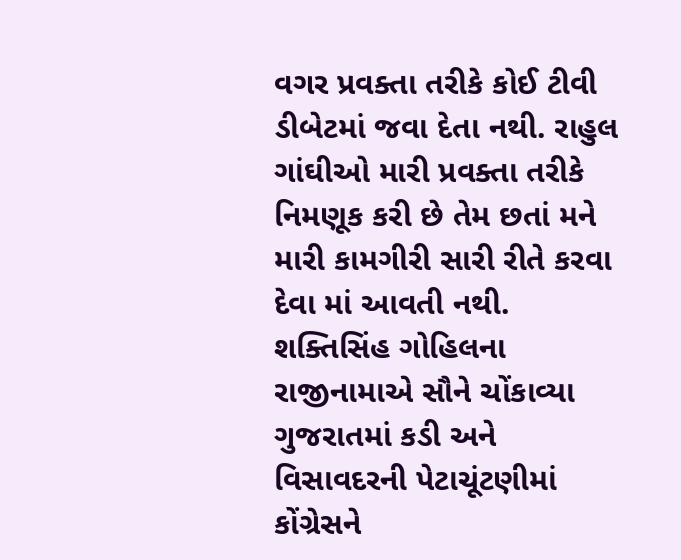વગર પ્રવક્તા તરીકે કોઈ ટીવી ડીબેટમાં જવા દેતા નથી. રાહુલ ગાંઘીઓ મારી પ્રવક્તા તરીકે નિમણૂક કરી છે તેમ છતાં મને મારી કામગીરી સારી રીતે કરવા દેવા માં આવતી નથી.
શક્તિસિંહ ગોહિલના રાજીનામાએ સૌને ચોંકાવ્યા
ગુજરાતમાં કડી અને વિસાવદરની પેટાચૂંટણીમાં કોંગ્રેસને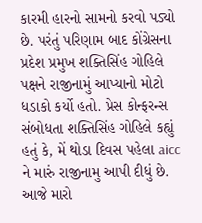કારમી હારનો સામનો કરવો પડ્યો છે. પરંતું પરિણામ બાદ કોંગ્રેસના પ્રદેશ પ્રમુખ શક્તિસિંહ ગોહિલે પક્ષને રાજીનામું આપ્યાનો મોટો ધડાકો કર્યો હતો. પ્રેસ કોન્ફરન્સ સંબોધતા શક્તિસિંહ ગોહિલે કહ્યું હતું કે, મેં થોડા દિવસ પહેલા aicc ને મારું રાજીનામુ આપી દીધું છે. આજે મારો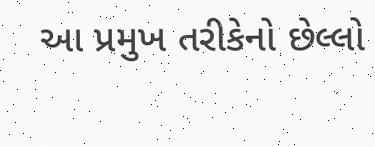આ પ્રમુખ તરીકેનો છેલ્લો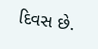દિવસ છે.